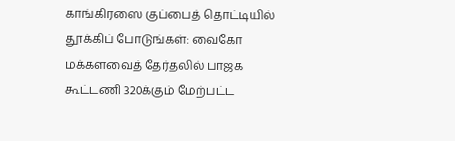காங்கிரஸை குப்பைத் தொட்டியில் தூக்கிப் போடுங்கள்: வைகோ
மக்களவைத் தேர்தலில் பாஜக கூட்டணி 320க்கும் மேற்பட்ட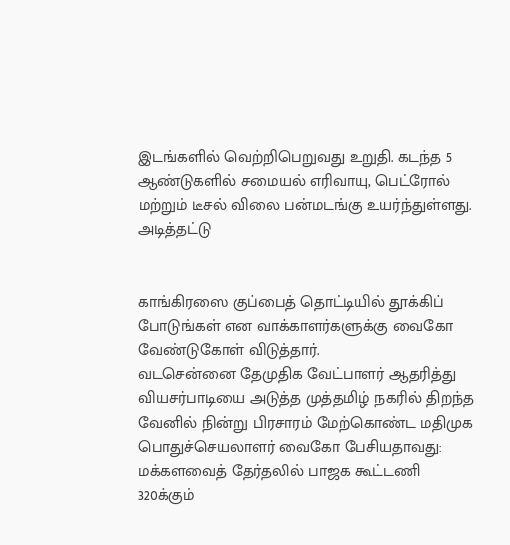இடங்களில் வெற்றிபெறுவது உறுதி. கடந்த 5 ஆண்டுகளில் சமையல் எரிவாயு, பெட்ரோல் மற்றும் டீசல் விலை பன்மடங்கு உயர்ந்துள்ளது. அடித்தட்டு


காங்கிரஸை குப்பைத் தொட்டியில் தூக்கிப் போடுங்கள் என வாக்காளர்களுக்கு வைகோ வேண்டுகோள் விடுத்தார்.
வடசென்னை தேமுதிக வேட்பாளர் ஆதரித்து வியசர்பாடியை அடுத்த முத்தமிழ் நகரில் திறந்த வேனில் நின்று பிரசாரம் மேற்கொண்ட மதிமுக பொதுச்செயலாளர் வைகோ பேசியதாவது:
மக்களவைத் தேர்தலில் பாஜக கூட்டணி 320க்கும்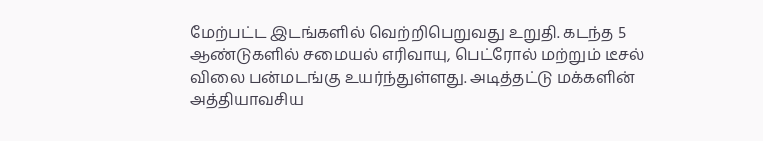மேற்பட்ட இடங்களில் வெற்றிபெறுவது உறுதி. கடந்த 5 ஆண்டுகளில் சமையல் எரிவாயு, பெட்ரோல் மற்றும் டீசல் விலை பன்மடங்கு உயர்ந்துள்ளது. அடித்தட்டு மக்களின் அத்தியாவசிய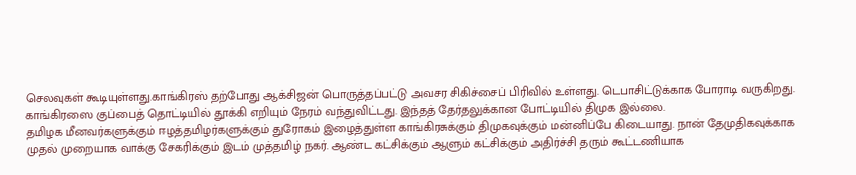செலவுகள் கூடியுள்ளது.காங்கிரஸ் தற்போது ஆக்சிஜன் பொருத்தப்பட்டு அவசர சிகிச்சைப் பிரிவில் உள்ளது. டெபாசிட்டுக்காக போராடி வருகிறது. காங்கிரஸை குப்பைத் தொட்டியில் தூக்கி எறியும் நேரம் வந்துவிட்டது. இந்தத் தேர்தலுக்கான போட்டியில் திமுக இல்லை.
தமிழக மீனவர்களுக்கும் ஈழத்தமிழர்களுக்கும் துரோகம் இழைத்துள்ள காங்கிரசுக்கும் திமுகவுக்கும் மன்னிப்பே கிடையாது. நான் தேமுதிகவுக்காக முதல் முறையாக வாக்கு சேகரிக்கும் இடம் முத்தமிழ் நகர். ஆண்ட கட்சிக்கும் ஆளும் கட்சிக்கும் அதிர்ச்சி தரும் கூட்டணியாக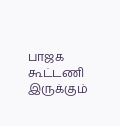பாஜக கூட்டணி இருக்கும்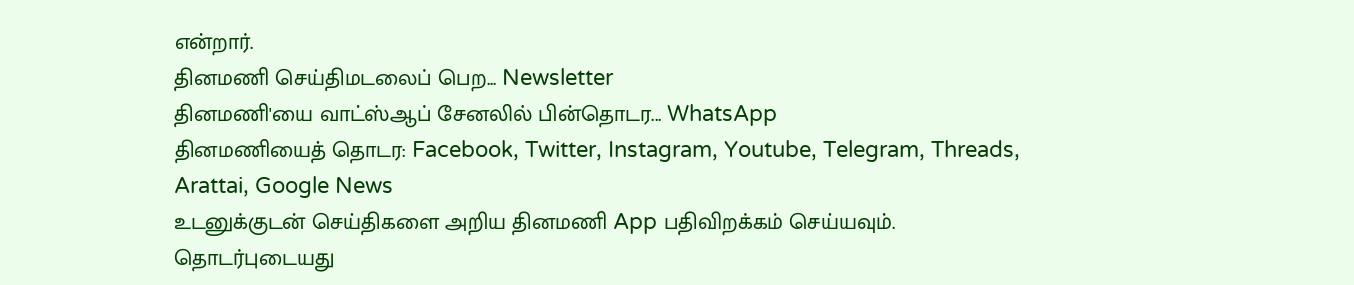என்றார்.
தினமணி செய்திமடலைப் பெற... Newsletter
தினமணி'யை வாட்ஸ்ஆப் சேனலில் பின்தொடர... WhatsApp
தினமணியைத் தொடர: Facebook, Twitter, Instagram, Youtube, Telegram, Threads, Arattai, Google News
உடனுக்குடன் செய்திகளை அறிய தினமணி App பதிவிறக்கம் செய்யவும்.
தொடர்புடையது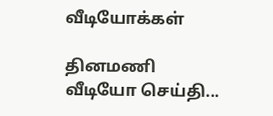வீடியோக்கள்

தினமணி வீடியோ செய்தி...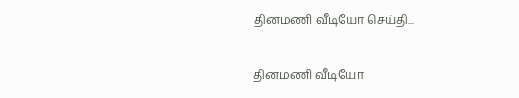தினமணி வீடியோ செய்தி...

தினமணி வீடியோ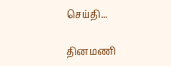செய்தி...

தினமணி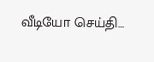வீடியோ செய்தி...